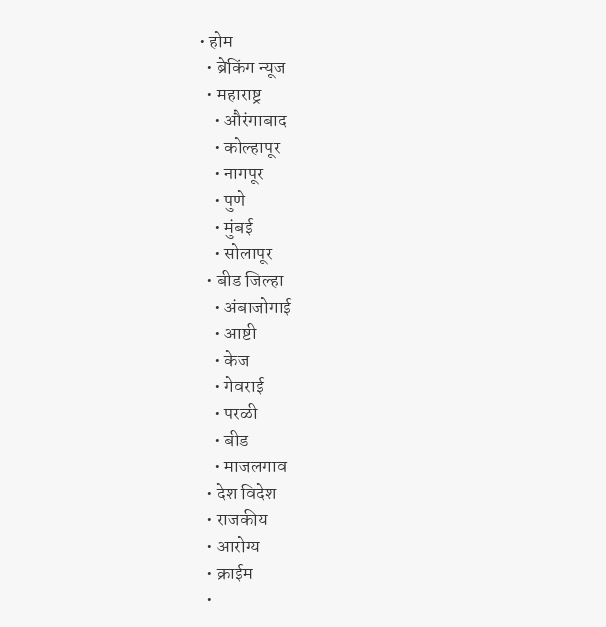• होम
  • ब्रेकिंग न्यूज
  • महाराष्ट्र
    • औरंगाबाद
    • कोल्हापूर
    • नागपूर
    • पुणे
    • मुंबई
    • सोलापूर
  • बीड जिल्हा
    • अंबाजोगाई
    • आष्टी
    • केज
    • गेवराई
    • परळी
    • बीड
    • माजलगाव
  • देश विदेश
  • राजकीय
  • आरोग्य
  • क्राईम
  •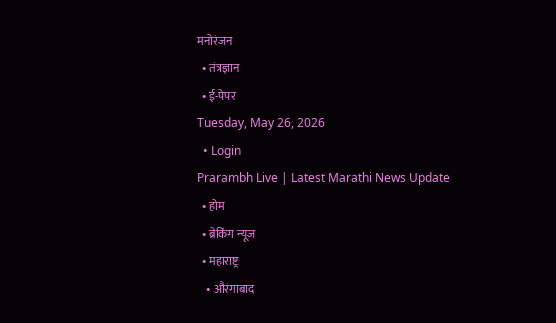मनोरंजन
  • तंत्रज्ञान
  • ई-पेपर
Tuesday, May 26, 2026
  • Login
Prarambh Live | Latest Marathi News Update
  • होम
  • ब्रेकिंग न्यूज
  • महाराष्ट्र
    • औरंगाबाद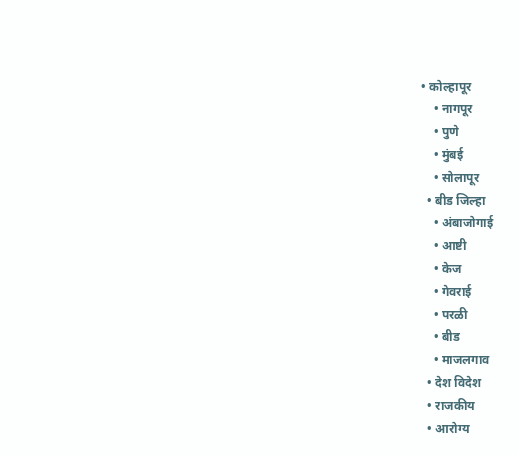• कोल्हापूर
    • नागपूर
    • पुणे
    • मुंबई
    • सोलापूर
  • बीड जिल्हा
    • अंबाजोगाई
    • आष्टी
    • केज
    • गेवराई
    • परळी
    • बीड
    • माजलगाव
  • देश विदेश
  • राजकीय
  • आरोग्य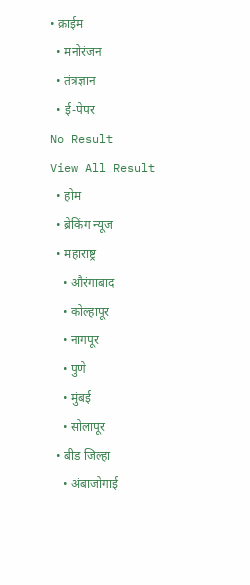• क्राईम
  • मनोरंजन
  • तंत्रज्ञान
  • ई-पेपर
No Result
View All Result
  • होम
  • ब्रेकिंग न्यूज
  • महाराष्ट्र
    • औरंगाबाद
    • कोल्हापूर
    • नागपूर
    • पुणे
    • मुंबई
    • सोलापूर
  • बीड जिल्हा
    • अंबाजोगाई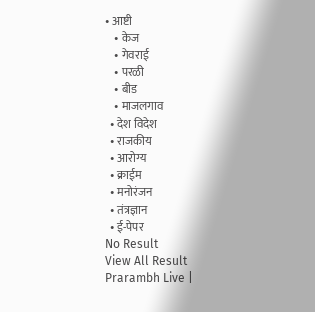• आष्टी
    • केज
    • गेवराई
    • परळी
    • बीड
    • माजलगाव
  • देश विदेश
  • राजकीय
  • आरोग्य
  • क्राईम
  • मनोरंजन
  • तंत्रज्ञान
  • ई-पेपर
No Result
View All Result
Prarambh Live |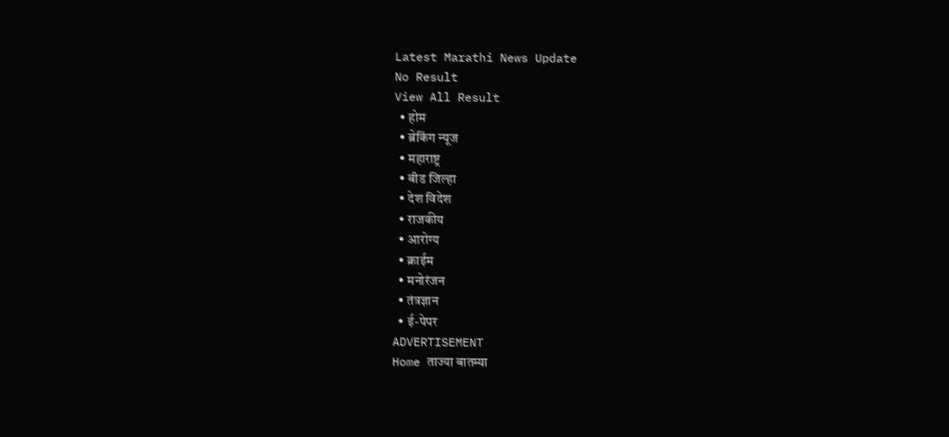Latest Marathi News Update
No Result
View All Result
  • होम
  • ब्रेकिंग न्यूज
  • महाराष्ट्र
  • बीड जिल्हा
  • देश विदेश
  • राजकीय
  • आरोग्य
  • क्राईम
  • मनोरंजन
  • तंत्रज्ञान
  • ई-पेपर
ADVERTISEMENT
Home ताज्या बातम्या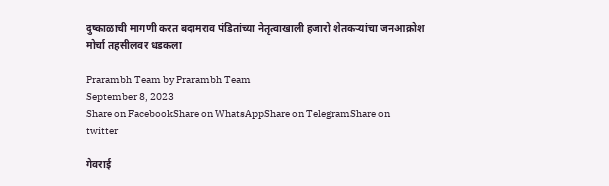दुष्काळाची मागणी करत बदामराव पंडितांच्या नेतृत्वाखाली हजारो शेतकऱ्यांचा जनआक्रोश मोर्चा तहसीलवर धडकला

Prarambh Team by Prarambh Team
September 8, 2023
Share on FacebookShare on WhatsAppShare on TelegramShare on twitter

गेवराई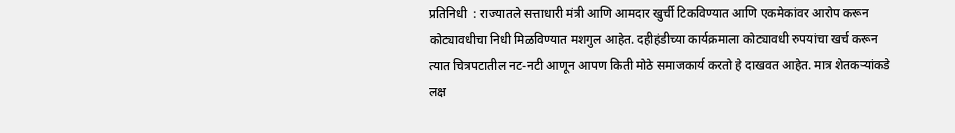प्रतिनिधी  : राज्यातले सत्ताधारी मंत्री आणि आमदार खुर्ची टिकविण्यात आणि एकमेकांवर आरोप करून कोट्यावधीचा निधी मिळविण्यात मशगुल आहेत. दहीहंडीच्या कार्यक्रमाला कोट्यावधी रुपयांचा खर्च करून त्यात चित्रपटातील नट-नटी आणून आपण किती मोठे समाजकार्य करतो हे दाखवत आहेत. मात्र शेतकऱ्यांकडे लक्ष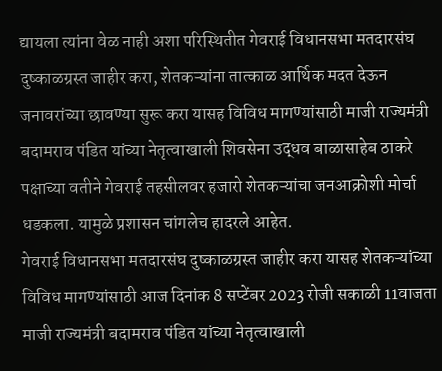द्यायला त्यांना वेळ नाही अशा परिस्थितीत गेवराई विधानसभा मतदारसंघ दुष्काळग्रस्त जाहीर करा, शेतकऱ्यांना तात्काळ आर्थिक मदत देऊन जनावरांच्या छावण्या सुरू करा यासह विविध मागण्यांसाठी माजी राज्यमंत्री बदामराव पंडित यांच्या नेतृत्वाखाली शिवसेना उद्धव बाळासाहेब ठाकरे पक्षाच्या वतीने गेवराई तहसीलवर हजारो शेतकऱ्यांचा जनआक्रोशी मोर्चा धडकला. यामुळे प्रशासन चांगलेच हादरले आहेत.
गेवराई विधानसभा मतदारसंघ दुष्काळग्रस्त जाहीर करा यासह शेतकऱ्यांच्या विविध मागण्यांसाठी आज दिनांक 8 सप्टेंबर 2023 रोजी सकाळी 11वाजता माजी राज्यमंत्री बदामराव पंडित यांच्या नेतृत्वाखाली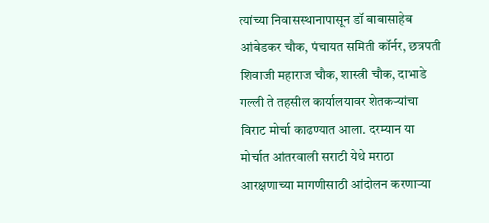त्यांच्या निवासस्थानापासून डॉ बाबासाहेब आंबेडकर चौक, पंचायत समिती कॉर्नर, छत्रपती शिवाजी महाराज चौक, शास्त्री चौक, दाभाडे गल्ली ते तहसील कार्यालयावर शेतकऱ्यांचा विराट मोर्चा काढण्यात आला. दरम्यान या मोर्चात आंतरवाली सराटी येथे मराठा आरक्षणाच्या मागणीसाठी आंदोलन करणाऱ्या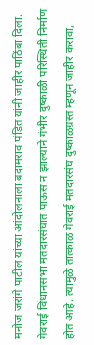मनोज जरांगे पाटील यांच्या आंदोलनाला बदामराव पंडित यांनी जाहीर पाठिंबा दिला. गेवराई विधानसभा मतदारसंघात पाऊस न झाल्याने गंभीर दुष्काळी परिस्थिती निर्माण होत आहे. त्यामुळे तात्काळ गेवराई मतदारसंघ दुष्काळग्रस्त म्हणून जाहीर करावा,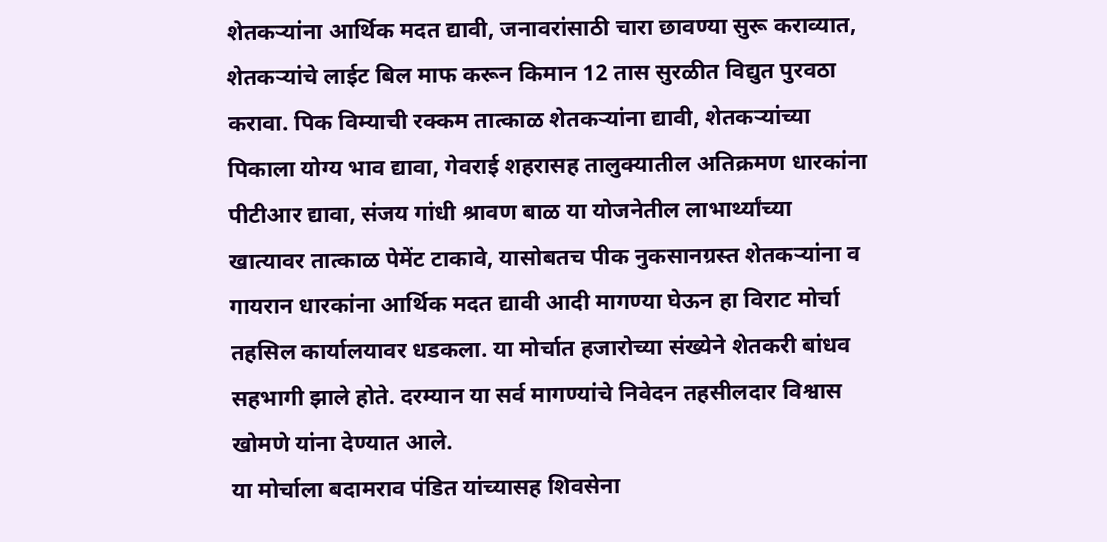शेतकऱ्यांना आर्थिक मदत द्यावी, जनावरांसाठी चारा छावण्या सुरू कराव्यात, शेतकऱ्यांचे लाईट बिल माफ करून किमान 12 तास सुरळीत विद्युत पुरवठा करावा. पिक विम्याची रक्कम तात्काळ शेतकऱ्यांना द्यावी, शेतकऱ्यांच्या पिकाला योग्य भाव द्यावा, गेवराई शहरासह तालुक्यातील अतिक्रमण धारकांना पीटीआर द्यावा, संजय गांधी श्रावण बाळ या योजनेतील लाभार्थ्यांच्या खात्यावर तात्काळ पेमेंट टाकावे, यासोबतच पीक नुकसानग्रस्त शेतकऱ्यांना व गायरान धारकांना आर्थिक मदत द्यावी आदी मागण्या घेऊन हा विराट मोर्चा तहसिल कार्यालयावर धडकला. या मोर्चात हजारोच्या संख्येने शेतकरी बांधव सहभागी झाले होते. दरम्यान या सर्व मागण्यांचे निवेदन तहसीलदार विश्वास खोमणे यांना देण्यात आले.
या मोर्चाला बदामराव पंडित यांच्यासह शिवसेना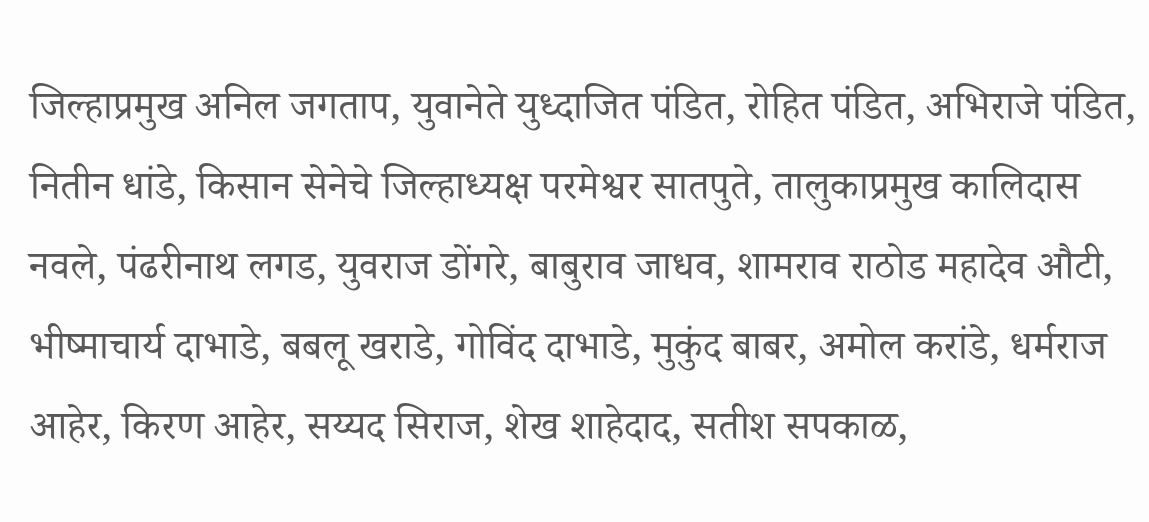जिल्हाप्रमुख अनिल जगताप, युवानेते युध्दाजित पंडित, रोहित पंडित, अभिराजे पंडित, नितीन धांडे, किसान सेनेचे जिल्हाध्यक्ष परमेश्वर सातपुते, तालुकाप्रमुख कालिदास नवले, पंढरीनाथ लगड, युवराज डोंगरे, बाबुराव जाधव, शामराव राठोड महादेव औटी, भीष्माचार्य दाभाडे, बबलू खराडे, गोविंद दाभाडे, मुकुंद बाबर, अमोल करांडे, धर्मराज आहेर, किरण आहेर, सय्यद सिराज, शेख शाहेदाद, सतीश सपकाळ,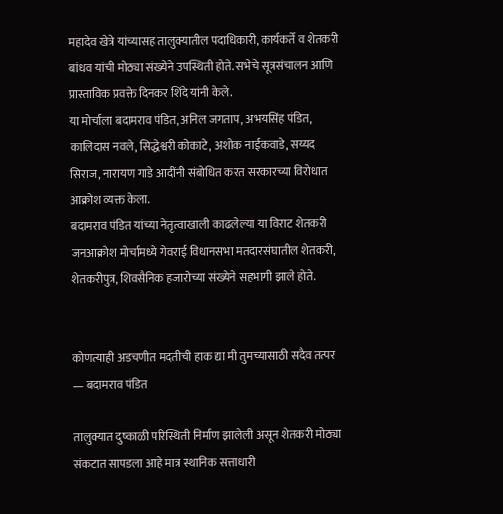महादेव खेत्रे यांच्यासह तालुक्यातील पदाधिकारी, कार्यकर्ते व शेतकरी बांधव यांची मोठ्या संख्येने उपस्थिती होते. सभेचे सूत्रसंचालन आणि प्रास्ताविक प्रवक्ते दिनकर शिंदे यांनी केले.
या मोर्चाला बदामराव पंडित, अनिल जगताप, अभयसिंह पंडित, कालिदास नवले, सिद्धेश्वरी कोकाटे, अशोक नाईकवाडे, सय्यद सिराज, नारायण गाडे आदींनी संबोधित करत सरकारच्या विरोधात आक्रोश व्यक्त केला.
बदामराव पंडित यांच्या नेतृत्वाखाली काढलेल्या या विराट शेतकरी जनआक्रोश मोर्चामध्ये गेवराई विधानसभा मतदारसंघातील शेतकरी, शेतकरीपुत्र, शिवसैनिक हजारोच्या संख्येने सहभागी झाले होते.


कोणत्याही अडचणीत मदतीची हाक द्या मी तुमच्यासाठी सदैव तत्पर — बदामराव पंडित

तालुक्यात दुष्काळी परिस्थिती निर्माण झालेली असून शेतकरी मोठ्या संकटात सापडला आहे मात्र स्थानिक सत्ताधारी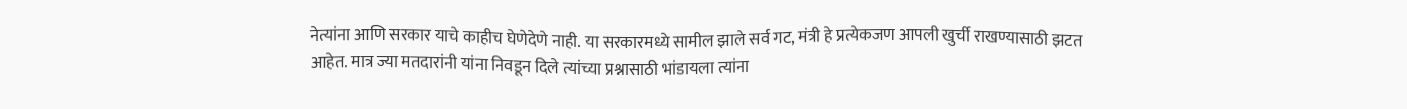नेत्यांना आणि सरकार याचे काहीच घेणेदेणे नाही. या सरकारमध्ये सामील झाले सर्व गट, मंत्री हे प्रत्येकजण आपली खुर्ची राखण्यासाठी झटत आहेत. मात्र ज्या मतदारांनी यांना निवडून दिले त्यांच्या प्रश्नासाठी भांडायला त्यांना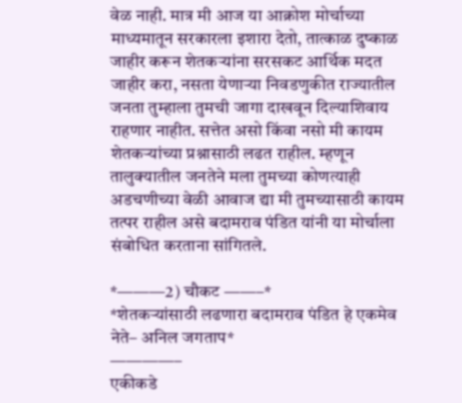वेळ नाही. मात्र मी आज या आक्रोश मोर्चाच्या माध्यमातून सरकारला इशारा देतो, तात्काळ दुष्काळ जाहीर करून शेतकऱ्यांना सरसकट आर्थिक मदत जाहीर करा, नसता येणाऱ्या निवडणुकीत राज्यातील जनता तुम्हाला तुमची जागा दाखवून दिल्याशिवाय राहणार नाहीत. सत्तेत असो किंवा नसो मी कायम शेतकऱ्यांच्या प्रश्नासाठी लढत राहील. म्हणून तालुक्यातील जनतेने मला तुमच्या कोणत्याही अडचणीच्या वेळी आवाज द्या मी तुमच्यासाठी कायम तत्पर राहील असे बदामराव पंडित यांनी या मोर्चाला संबोधित करताना सांगितले.

*———2) चौकट ——–*
*शेतकऱ्यांसाठी लढणारा बदामराव पंडित हे एकमेव नेते– अनिल जगताप*
————–
एकीकडे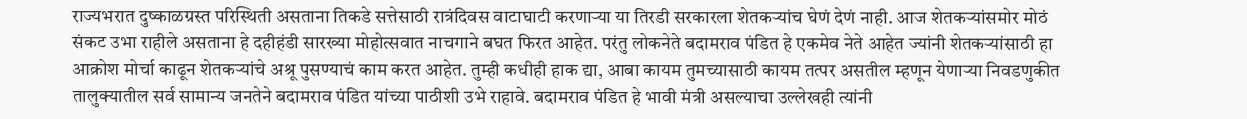राज्यभरात दुष्काळग्रस्त परिस्थिती असताना तिकडे सत्तेसाठी रात्रंदिवस वाटाघाटी करणाऱ्या या तिरडी सरकारला शेतकऱ्यांच घेणं देणं नाही. आज शेतकऱ्यांसमोर मोठं संकट उभा राहीले असताना हे दहीहंडी सारख्या मोहोत्सवात नाचगाने बघत फिरत आहेत. परंतु लोकनेते बदामराव पंडित हे एकमेव नेते आहेत ज्यांनी शेतकऱ्यांसाठी हा आक्रोश मोर्चा काढून शेतकऱ्यांचे अश्रू पुसण्याचं काम करत आहेत. तुम्ही कधीही हाक द्या, आबा कायम तुमच्यासाठी कायम तत्पर असतील म्हणून येणाऱ्या निवडणुकीत तालुक्यातील सर्व सामान्य जनतेने बदामराव पंडित यांच्या पाठीशी उभे राहावे. बदामराव पंडित हे भावी मंत्री असल्याचा उल्लेखही त्यांनी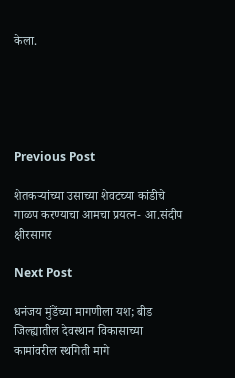केला.





Previous Post

शेतकऱ्यांच्या उसाच्या शेवटच्या कांडीचे गाळप करण्याचा आमचा प्रयत्न- आ.संदीप क्षीरसागर

Next Post

धनंजय मुंडेंच्या मागणीला यश; बीड जिल्ह्यातील देवस्थान विकासाच्या कामांवरील स्थगिती मागे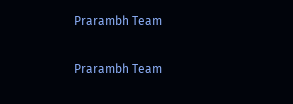Prarambh Team

Prarambh Team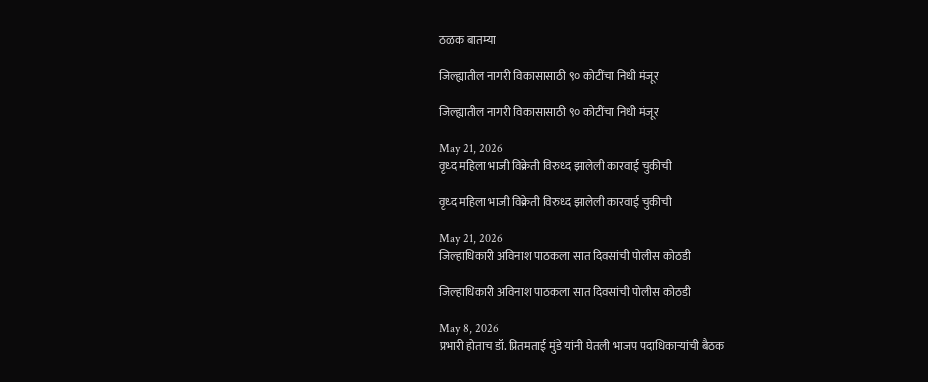ठळक बातम्या

जिल्ह्यातील नागरी विकासासाठी ९० कोटींचा निधी मंजूर

जिल्ह्यातील नागरी विकासासाठी ९० कोटींचा निधी मंजूर

May 21, 2026
वृध्द महिला भाजी विक्रेती विरुध्द झालेली कारवाई चुकीची

वृध्द महिला भाजी विक्रेती विरुध्द झालेली कारवाई चुकीची

May 21, 2026
जिल्हाधिकारी अविनाश पाठकला सात दिवसांची पोलीस कोठडी

जिल्हाधिकारी अविनाश पाठकला सात दिवसांची पोलीस कोठडी

May 8, 2026
प्रभारी होताच डॉ. प्रितमताई मुंडे यांनी घेतली भाजप पदाधिकाऱ्यांची बैठक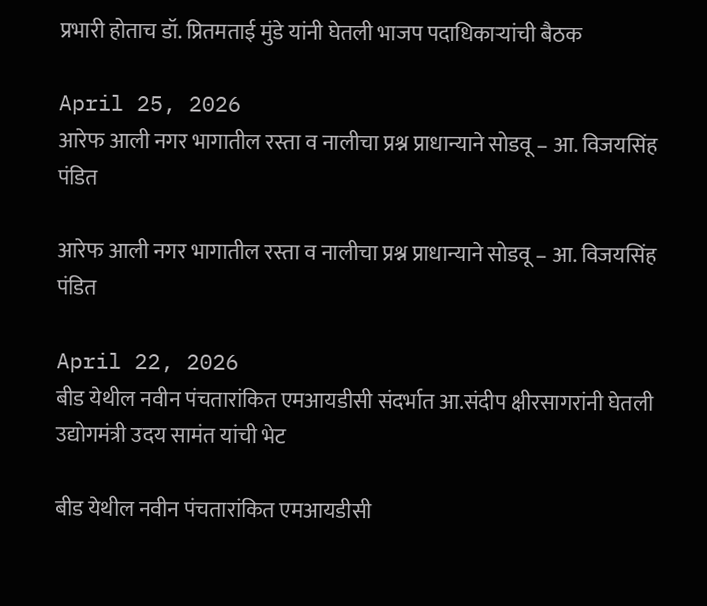प्रभारी होताच डॉ. प्रितमताई मुंडे यांनी घेतली भाजप पदाधिकाऱ्यांची बैठक

April 25, 2026
आरेफ आली नगर भागातील रस्ता व नालीचा प्रश्न प्राधान्याने सोडवू – आ. विजयसिंह पंडित

आरेफ आली नगर भागातील रस्ता व नालीचा प्रश्न प्राधान्याने सोडवू – आ. विजयसिंह पंडित

April 22, 2026
बीड येथील नवीन पंचतारांकित एमआयडीसी संदर्भात आ.संदीप क्षीरसागरांनी घेतली उद्योगमंत्री उदय सामंत यांची भेट

बीड येथील नवीन पंचतारांकित एमआयडीसी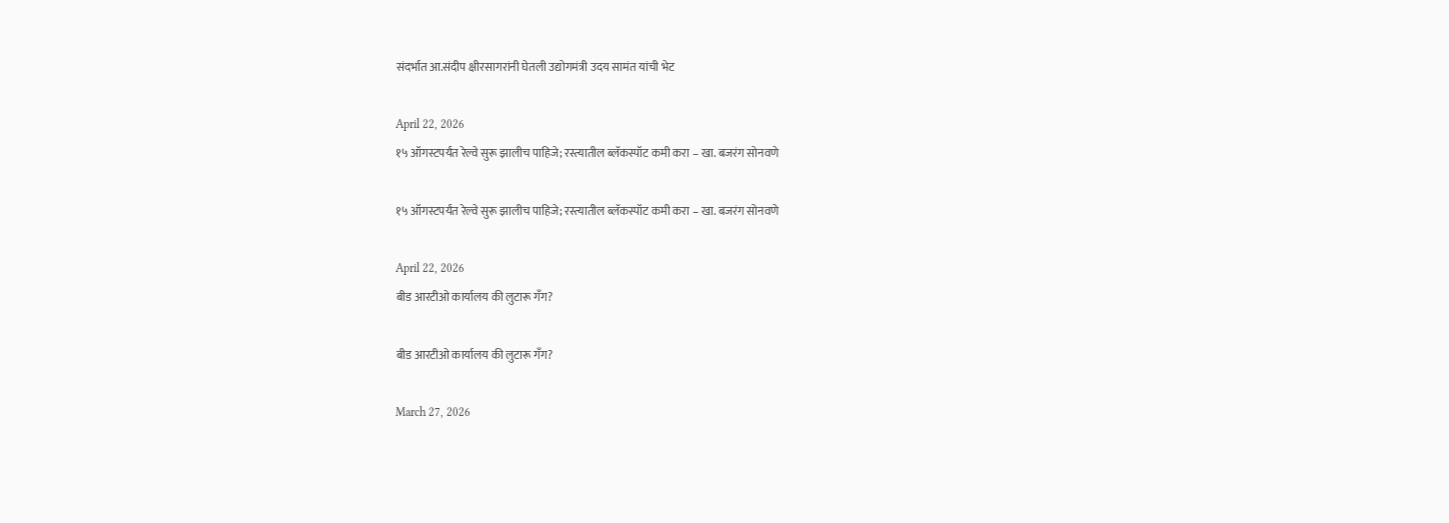संदर्भात आ.संदीप क्षीरसागरांनी घेतली उद्योगमंत्री उदय सामंत यांची भेट

April 22, 2026
१५ ऑगस्टपर्यंत रेल्वे सुरू झालीच पाहिजे; रस्त्यातील ब्लॅकस्पॉट कमी करा – खा. बजरंग सोनवणे

१५ ऑगस्टपर्यंत रेल्वे सुरू झालीच पाहिजे; रस्त्यातील ब्लॅकस्पॉट कमी करा – खा. बजरंग सोनवणे

April 22, 2026
बीड आरटीओ कार्यालय की लुटारू गँग?

बीड आरटीओ कार्यालय की लुटारू गँग?

March 27, 2026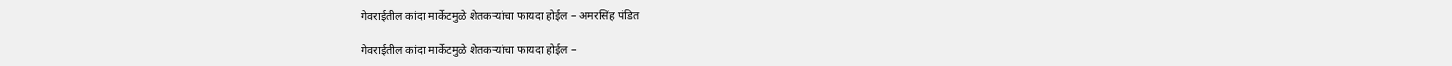गेवराईतील कांदा मार्केटमुळे शेतकऱ्यांचा फायदा होईल – अमरसिंह पंडित

गेवराईतील कांदा मार्केटमुळे शेतकऱ्यांचा फायदा होईल –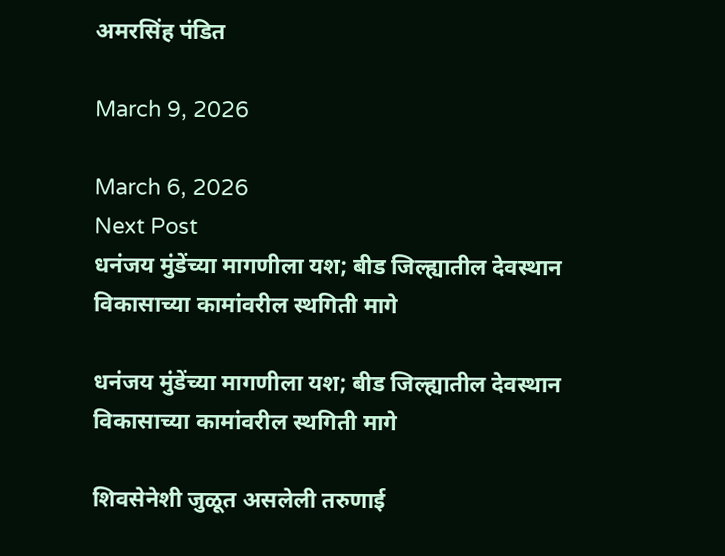अमरसिंह पंडित

March 9, 2026

March 6, 2026
Next Post
धनंजय मुंडेंच्या मागणीला यश; बीड जिल्ह्यातील देवस्थान विकासाच्या कामांवरील स्थगिती मागे

धनंजय मुंडेंच्या मागणीला यश; बीड जिल्ह्यातील देवस्थान विकासाच्या कामांवरील स्थगिती मागे

शिवसेनेशी जुळूत असलेली तरुणाई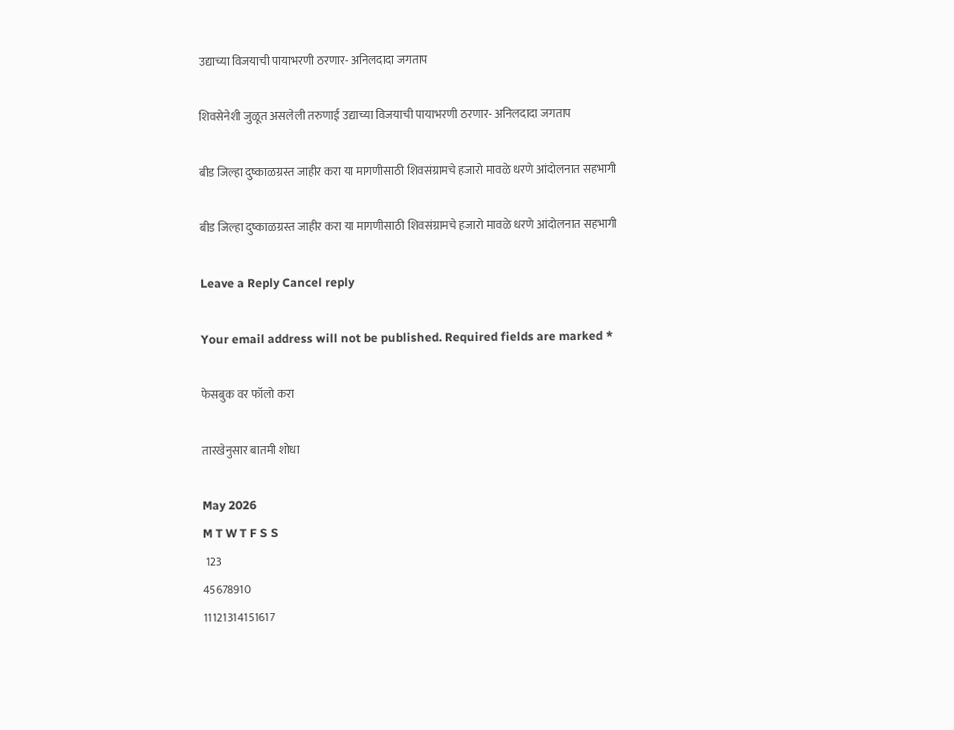उद्याच्या विजयाची पायाभरणी ठरणार- अनिलदादा जगताप

शिवसेनेशी जुळूत असलेली तरुणाई उद्याच्या विजयाची पायाभरणी ठरणार- अनिलदादा जगताप

बीड जिल्हा दुष्काळग्रस्त जाहीर करा या मागणीसाठी शिवसंग्रामचे हजारो मावळे धरणे आंदोलनात सहभागी

बीड जिल्हा दुष्काळग्रस्त जाहीर करा या मागणीसाठी शिवसंग्रामचे हजारो मावळे धरणे आंदोलनात सहभागी

Leave a Reply Cancel reply

Your email address will not be published. Required fields are marked *

फेसबुक वर फॉलो करा

तारखेनुसार बातमी शोधा

May 2026
M T W T F S S
 123
45678910
11121314151617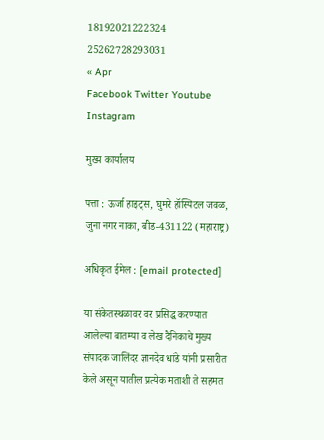18192021222324
25262728293031
« Apr
Facebook Twitter Youtube Instagram

मुख्य कार्यालय

पत्ता : ऊर्जा हाइट्स, घुमरे हॉस्पिटल जवळ, जुना नगर नाका, बीड-431122 (महाराष्ट्र)

अधिकृत ईमेल : [email protected]

या संकेतस्थळावर वर प्रसिद्ध करण्यात आलेल्या बातम्या व लेख दैनिकाचे मुख्य संपादक जालिंदर ज्ञानदेव धांडे यांनी प्रसारीत केले असून यातील प्रत्येक मताशी ते सहमत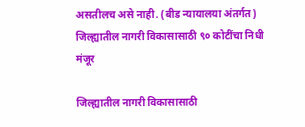असतीलच असे नाही. (बीड न्यायालया अंतर्गत)
जिल्ह्यातील नागरी विकासासाठी ९० कोटींचा निधी मंजूर

जिल्ह्यातील नागरी विकासासाठी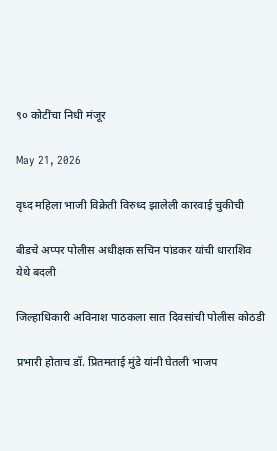९० कोटींचा निधी मंजूर

May 21, 2026

वृध्द महिला भाजी विक्रेती विरुध्द झालेली कारवाई चुकीची

बीडचे अप्पर पोलीस अधीक्षक सचिन पांडकर यांची धाराशिव येथे बदली

जिल्हाधिकारी अविनाश पाठकला सात दिवसांची पोलीस कोठडी

प्रभारी होताच डॉ. प्रितमताई मुंडे यांनी घेतली भाजप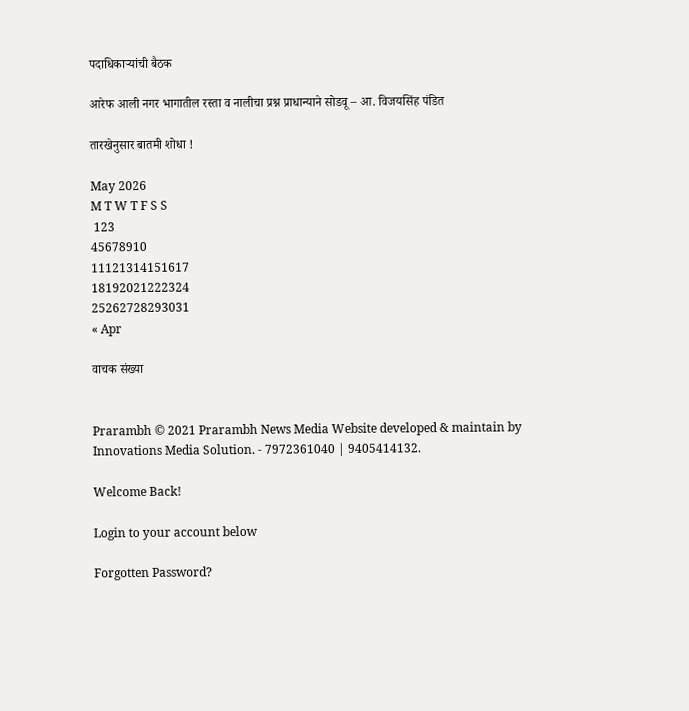पदाधिकाऱ्यांची बैठक

आरेफ आली नगर भागातील रस्ता व नालीचा प्रश्न प्राधान्याने सोडवू – आ. विजयसिंह पंडित

तारखेनुसार बातमी शोधा !

May 2026
M T W T F S S
 123
45678910
11121314151617
18192021222324
25262728293031
« Apr

वाचक संख्या


Prarambh © 2021 Prarambh News Media Website developed & maintain by Innovations Media Solution. - 7972361040 | 9405414132.

Welcome Back!

Login to your account below

Forgotten Password?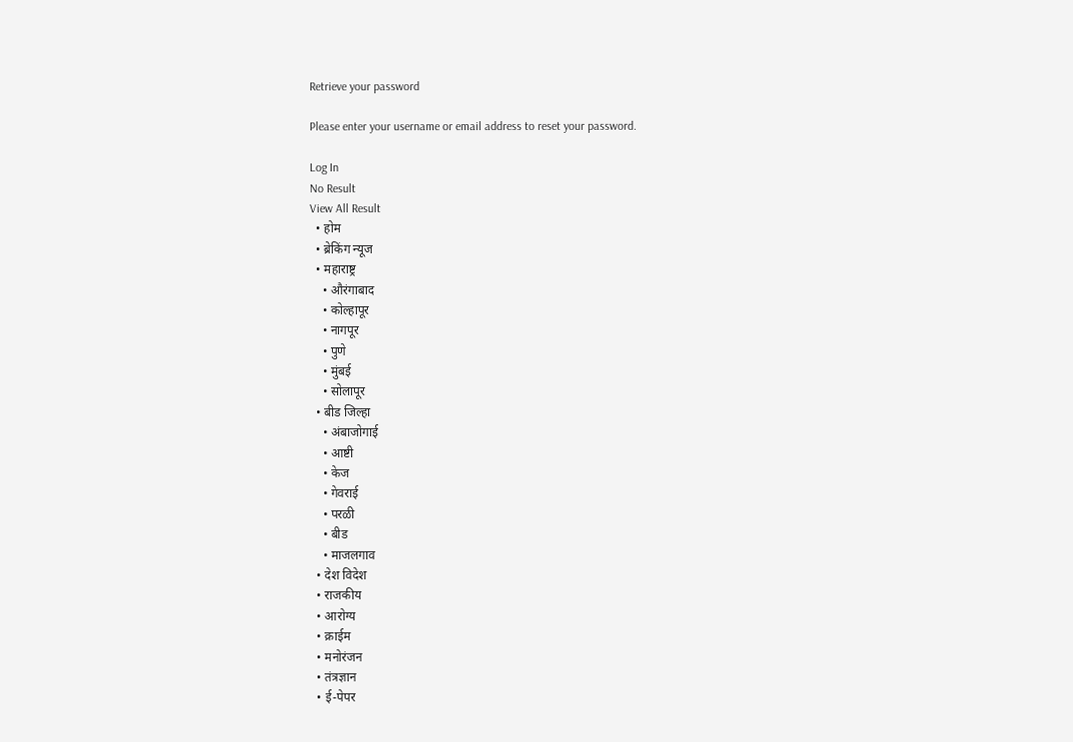Retrieve your password

Please enter your username or email address to reset your password.

Log In
No Result
View All Result
  • होम
  • ब्रेकिंग न्यूज
  • महाराष्ट्र
    • औरंगाबाद
    • कोल्हापूर
    • नागपूर
    • पुणे
    • मुंबई
    • सोलापूर
  • बीड जिल्हा
    • अंबाजोगाई
    • आष्टी
    • केज
    • गेवराई
    • परळी
    • बीड
    • माजलगाव
  • देश विदेश
  • राजकीय
  • आरोग्य
  • क्राईम
  • मनोरंजन
  • तंत्रज्ञान
  • ई-पेपर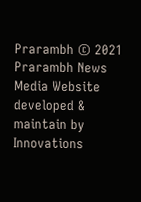Prarambh © 2021 Prarambh News Media Website developed & maintain by Innovations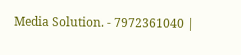Media Solution. - 7972361040 |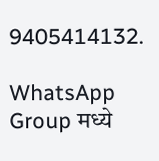9405414132.

WhatsApp Group मध्ये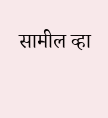सामील व्हा